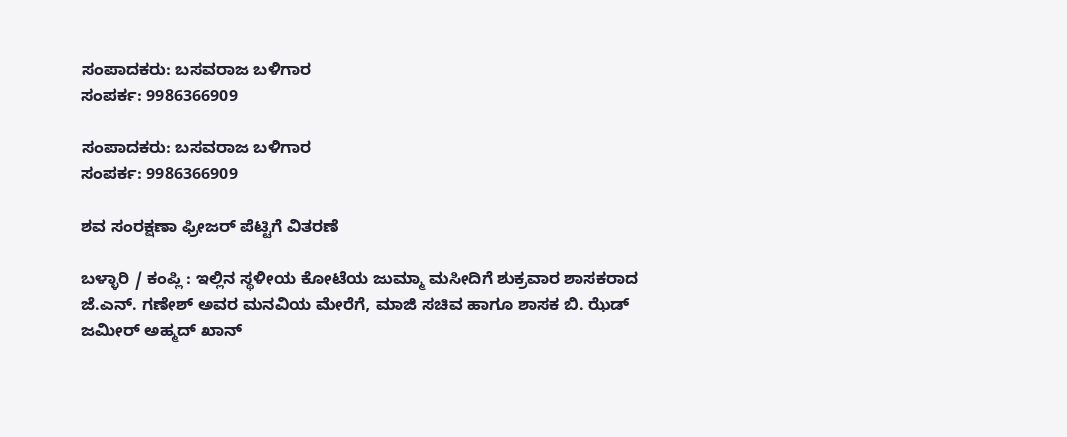ಸಂಪಾದಕರು: ಬಸವರಾಜ ಬಳಿಗಾರ
ಸಂಪರ್ಕ: 9986366909

ಸಂಪಾದಕರು: ಬಸವರಾಜ ಬಳಿಗಾರ
ಸಂಪರ್ಕ: 9986366909

ಶವ ಸಂರಕ್ಷಣಾ ಫ್ರೀಜರ್ ಪೆಟ್ಟಿಗೆ ವಿತರಣೆ

ಬಳ್ಳಾರಿ / ಕಂಪ್ಲಿ : ಇಲ್ಲಿನ ಸ್ಥಳೀಯ ಕೋಟೆಯ ಜುಮ್ಮಾ ಮಸೀದಿಗೆ ಶುಕ್ರವಾರ ಶಾಸಕರಾದ ಜೆ.ಎನ್. ಗಣೇಶ್ ಅವರ ಮನವಿಯ ಮೇರೆಗೆ, ಮಾಜಿ ಸಚಿವ ಹಾಗೂ ಶಾಸಕ ಬಿ. ಝೆಡ್ ಜಮೀರ್ ಅಹ್ಮದ್‌ ಖಾನ್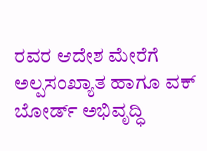ರವರ ಆದೇಶ ಮೇರೆಗೆ ಅಲ್ಪಸಂಖ್ಯಾತ ಹಾಗೂ ವಕ್ ಬೋರ್ಡ್ ಅಭಿವೃದ್ಧಿ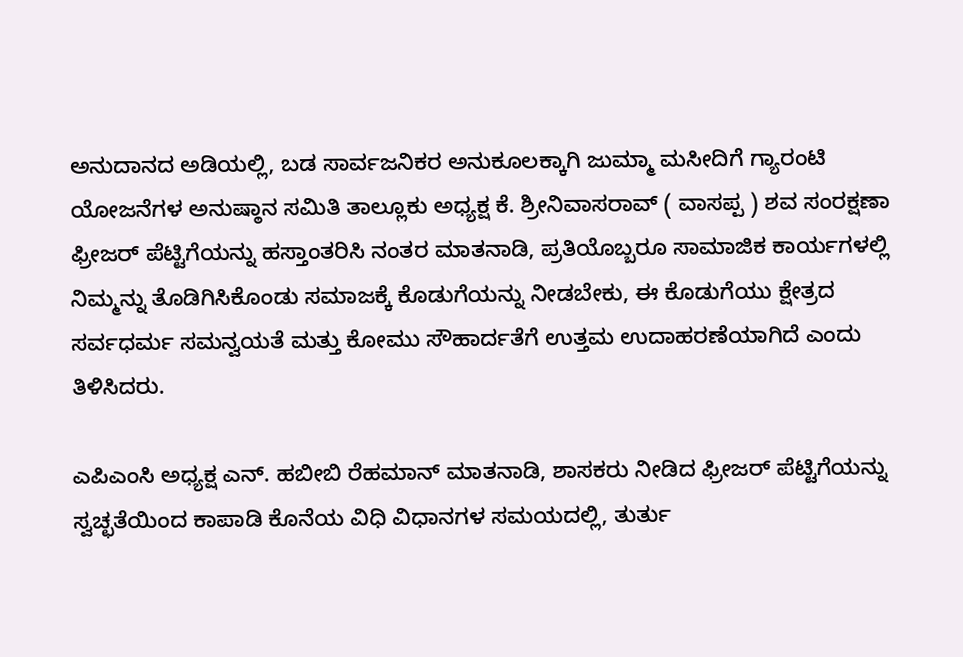ಅನುದಾನದ ಅಡಿಯಲ್ಲಿ, ಬಡ ಸಾರ್ವಜನಿಕರ ಅನುಕೂಲಕ್ಕಾಗಿ ಜುಮ್ಮಾ ಮಸೀದಿಗೆ ಗ್ಯಾರಂಟಿ ಯೋಜನೆಗಳ ಅನುಷ್ಠಾನ ಸಮಿತಿ ತಾಲ್ಲೂಕು ಅಧ್ಯಕ್ಷ ಕೆ. ಶ್ರೀನಿವಾಸರಾವ್ ( ವಾಸಪ್ಪ ) ಶವ ಸಂರಕ್ಷಣಾ ಫ್ರೀಜರ್ ಪೆಟ್ಟಿಗೆಯನ್ನು ಹಸ್ತಾಂತರಿಸಿ ನಂತರ ಮಾತನಾಡಿ, ಪ್ರತಿಯೊಬ್ಬರೂ ಸಾಮಾಜಿಕ ಕಾರ್ಯಗಳಲ್ಲಿ ನಿಮ್ಮನ್ನು ತೊಡಿಗಿಸಿಕೊಂಡು ಸಮಾಜಕ್ಕೆ ಕೊಡುಗೆಯನ್ನು ನೀಡಬೇಕು, ಈ ಕೊಡುಗೆಯು ಕ್ಷೇತ್ರದ ಸರ್ವಧರ್ಮ ಸಮನ್ವಯತೆ ಮತ್ತು ಕೋಮು ಸೌಹಾರ್ದತೆಗೆ ಉತ್ತಮ ಉದಾಹರಣೆಯಾಗಿದೆ ಎಂದು ತಿಳಿಸಿದರು.

ಎಪಿಎಂಸಿ ಅಧ್ಯಕ್ಷ ಎನ್. ಹಬೀಬಿ ರೆಹಮಾನ್ ಮಾತನಾಡಿ, ಶಾಸಕರು ನೀಡಿದ ಫ್ರೀಜರ್ ಪೆಟ್ಟಿಗೆಯನ್ನು ಸ್ವಚ್ಛತೆಯಿಂದ ಕಾಪಾಡಿ ಕೊನೆಯ ವಿಧಿ ವಿಧಾನಗಳ ಸಮಯದಲ್ಲಿ, ತುರ್ತು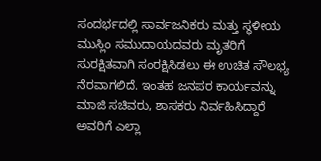ಸಂದರ್ಭದಲ್ಲಿ ಸಾರ್ವಜನಿಕರು ಮತ್ತು ಸ್ಥಳೀಯ ಮುಸ್ಲಿಂ ಸಮುದಾಯದವರು ಮೃತರಿಗೆ ಸುರಕ್ಷಿತವಾಗಿ ಸಂರಕ್ಷಿಸಿಡಲು ಈ ಉಚಿತ ಸೌಲಭ್ಯ ನೆರವಾಗಲಿದೆ. ಇಂತಹ ಜನಪರ ಕಾರ್ಯವನ್ನು ಮಾಜಿ ಸಚಿವರು, ಶಾಸಕರು ನಿರ್ವಹಿಸಿದ್ದಾರೆ ಅವರಿಗೆ ಎಲ್ಲಾ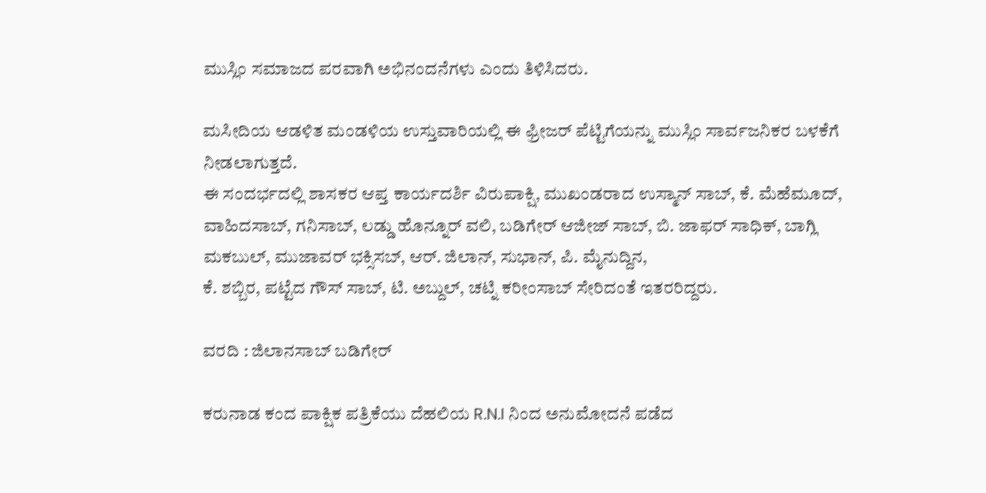ಮುಸ್ಲಿಂ ಸಮಾಜದ ಪರವಾಗಿ ಅಭಿನಂದನೆಗಳು ಎಂದು ತಿಳಿಸಿದರು.

ಮಸೀದಿಯ ಆಡಳಿತ ಮಂಡಳಿಯ ಉಸ್ತುವಾರಿಯಲ್ಲಿ ಈ ಫ್ರೀಜರ್ ಪೆಟ್ಟಿಗೆಯನ್ನು ಮುಸ್ಲಿಂ ಸಾರ್ವಜನಿಕರ ಬಳಕೆಗೆ ನೀಡಲಾಗುತ್ತದೆ.
ಈ ಸಂದರ್ಭದಲ್ಲಿ ಶಾಸಕರ ಆಪ್ತ ಕಾರ್ಯದರ್ಶಿ ವಿರುಪಾಕ್ಷಿ, ಮುಖಂಡರಾದ ಉಸ್ಮಾನ್ ಸಾಬ್, ಕೆ. ಮೆಹೆಮೂದ್, ವಾಹಿದಸಾಬ್, ಗನಿಸಾಬ್, ಲಡ್ಡು ಹೊನ್ನೂರ್ ವಲಿ, ಬಡಿಗೇರ್ ಆಜೀಜ್ ಸಾಬ್, ಬಿ. ಜಾಫರ್ ಸಾಧಿಕ್, ಬಾಗ್ಲಿ ಮಕಬುಲ್, ಮುಜಾವರ್ ಭಕ್ಸಿಸಬ್, ಆರ್. ಜಿಲಾನ್, ಸುಭಾನ್, ಪಿ. ಮೈನುದ್ದಿನ,
ಕೆ. ಶಬ್ಬಿರ, ಪಟ್ಟೆದ ಗೌಸ್ ಸಾಬ್, ಟಿ. ಅಬ್ದುಲ್, ಚಟ್ನಿ ಕರೀಂಸಾಬ್ ಸೇರಿದಂತೆ ಇತರರಿದ್ದರು.

ವರದಿ : ಜಿಲಾನಸಾಬ್ ಬಡಿಗೇರ್

ಕರುನಾಡ ಕಂದ ಪಾಕ್ಷಿಕ ಪತ್ರಿಕೆಯು ದೆಹಲಿಯ R.N.I ನಿಂದ ಅನುಮೋದನೆ ಪಡೆದ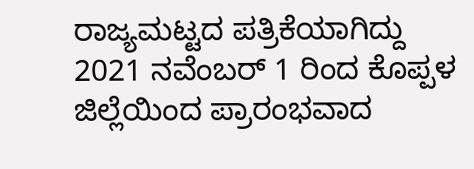ರಾಜ್ಯಮಟ್ಟದ ಪತ್ರಿಕೆಯಾಗಿದ್ದು 2021 ನವೆಂಬರ್ 1 ರಿಂದ ಕೊಪ್ಪಳ ಜಿಲ್ಲೆಯಿಂದ ಪ್ರಾರಂಭವಾದ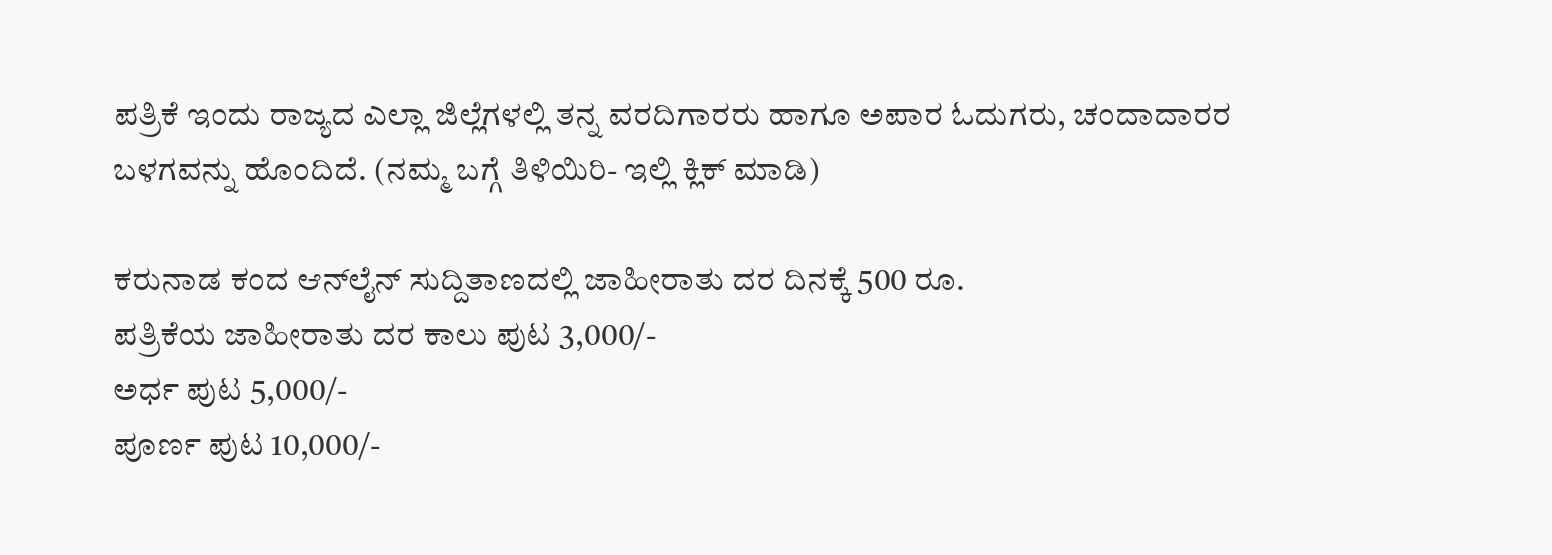ಪತ್ರಿಕೆ ಇಂದು ರಾಜ್ಯದ ಎಲ್ಲಾ ಜಿಲ್ಲೆಗಳಲ್ಲಿ ತನ್ನ ವರದಿಗಾರರು ಹಾಗೂ ಅಪಾರ ಓದುಗರು, ಚಂದಾದಾರರ ಬಳಗವನ್ನು ಹೊಂದಿದೆ. (ನಮ್ಮ ಬಗ್ಗೆ ತಿಳಿಯಿರಿ- ಇಲ್ಲಿ ಕ್ಲಿಕ್‌ ಮಾಡಿ)

ಕರುನಾಡ ಕಂದ ಆನ್‌ಲೈನ್‌ ಸುದ್ದಿತಾಣದಲ್ಲಿ ಜಾಹೀರಾತು ದರ ದಿನಕ್ಕೆ 500 ರೂ.
ಪತ್ರಿಕೆಯ ಜಾಹೀರಾತು ದರ ಕಾಲು ಪುಟ 3,000/-
ಅರ್ಧ ಪುಟ 5,000/-
ಪೂರ್ಣ ಪುಟ 10,000/-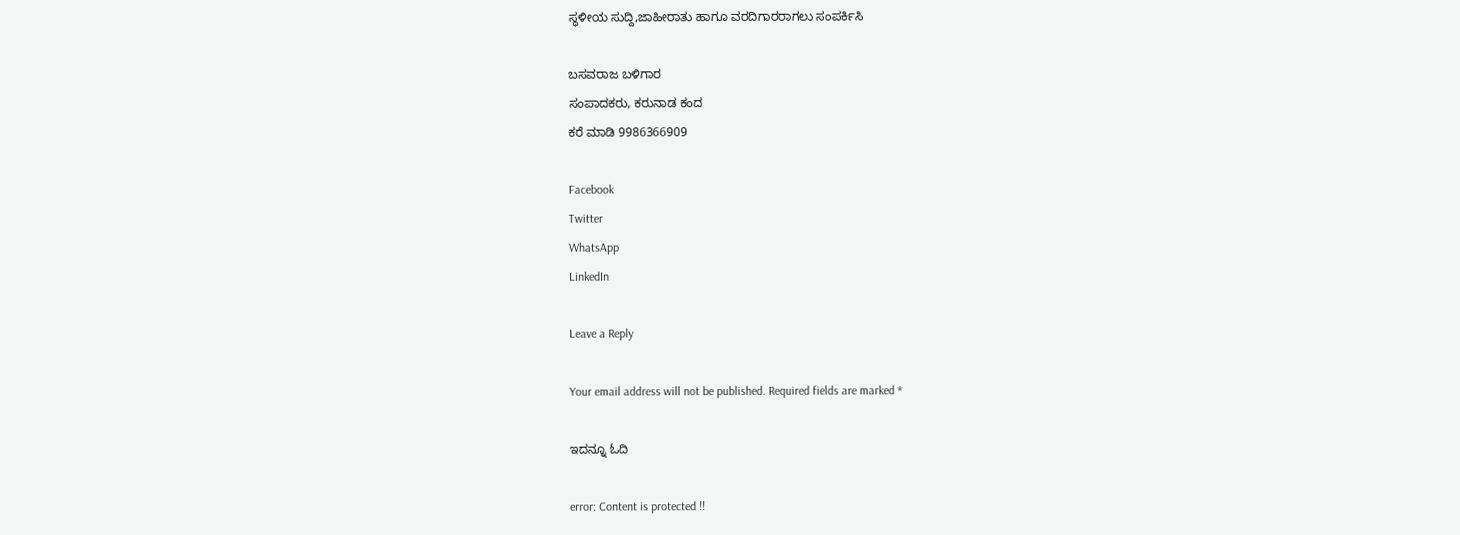ಸ್ಥಳೀಯ ಸುದ್ದಿ,ಜಾಹೀರಾತು ಹಾಗೂ ವರದಿಗಾರರಾಗಲು ಸಂಪರ್ಕಿಸಿ

ಬಸವರಾಜ ಬಳಿಗಾರ
ಸಂಪಾದಕರು, ಕರುನಾಡ ಕಂದ
ಕರೆ ಮಾಡಿ 9986366909

Facebook
Twitter
WhatsApp
LinkedIn

Leave a Reply

Your email address will not be published. Required fields are marked *

ಇದನ್ನೂ ಓದಿ

error: Content is protected !!